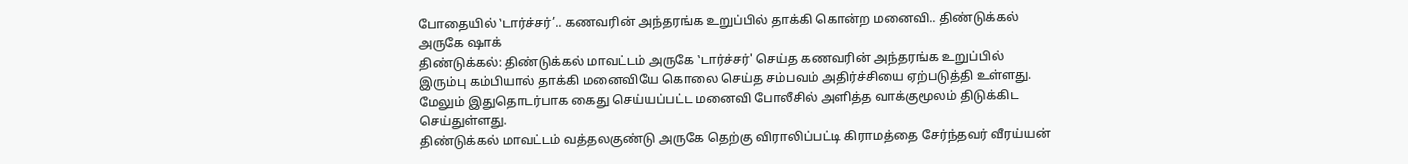போதையில் ‛டார்ச்சர்’.. கணவரின் அந்தரங்க உறுப்பில் தாக்கி கொன்ற மனைவி.. திண்டுக்கல் அருகே ஷாக்
திண்டுக்கல்: திண்டுக்கல் மாவட்டம் அருகே ‛டார்ச்சர்' செய்த கணவரின் அந்தரங்க உறுப்பில் இரும்பு கம்பியால் தாக்கி மனைவியே கொலை செய்த சம்பவம் அதிர்ச்சியை ஏற்படுத்தி உள்ளது. மேலும் இதுதொடர்பாக கைது செய்யப்பட்ட மனைவி போலீசில் அளித்த வாக்குமூலம் திடுக்கிட செய்துள்ளது.
திண்டுக்கல் மாவட்டம் வத்தலகுண்டு அருகே தெற்கு விராலிப்பட்டி கிராமத்தை சேர்ந்தவர் வீரய்யன்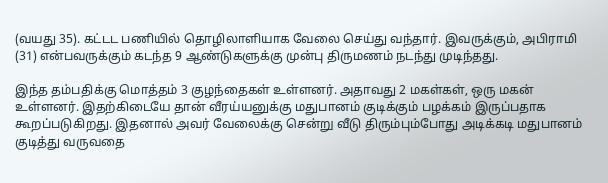(வயது 35). கட்டட பணியில் தொழிலாளியாக வேலை செய்து வந்தார். இவருக்கும், அபிராமி (31) என்பவருக்கும் கடந்த 9 ஆண்டுகளுக்கு முன்பு திருமணம் நடந்து முடிந்தது.

இந்த தம்பதிக்கு மொத்தம் 3 குழந்தைகள் உள்ளனர். அதாவது 2 மகள்கள், ஒரு மகன் உள்ளனர். இதற்கிடையே தான் வீரய்யனுக்கு மதுபானம் குடிக்கும் பழக்கம் இருப்பதாக கூறப்படுகிறது. இதனால் அவர் வேலைக்கு சென்று வீடு திரும்பும்போது அடிக்கடி மதுபானம் குடித்து வருவதை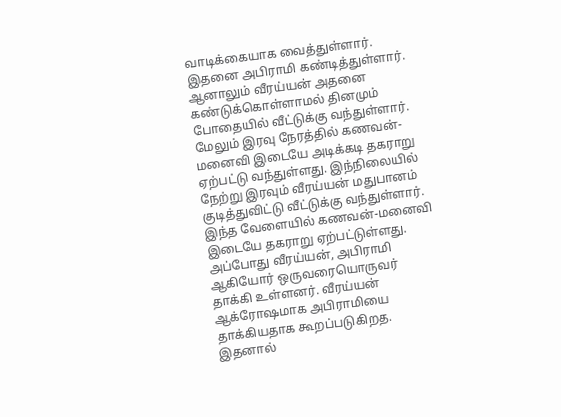வாடிக்கையாக வைத்துள்ளார்.
இதனை அபிராமி கண்டித்துள்ளார். ஆனாலும் வீரய்யன் அதனை கண்டுக்கொள்ளாமல் தினமும் போதையில் வீட்டுக்கு வந்துள்ளார். மேலும் இரவு நேரத்தில் கணவன்-மனைவி இடையே அடிக்கடி தகராறு ஏற்பட்டு வந்துள்ளது. இந்நிலையில் நேற்று இரவும் வீரய்யன் மதுபானம் குடித்துவிட்டு வீட்டுக்கு வந்துள்ளார்.
இந்த வேளையில் கணவன்-மனைவி இடையே தகராறு ஏற்பட்டுள்ளது. அப்போது வீரய்யன், அபிராமி ஆகியோர் ஒருவரையொருவர் தாக்கி உள்ளனர். வீரய்யன் ஆக்ரோஷமாக அபிராமியை தாக்கியதாக கூறப்படுகிறத. இதனால்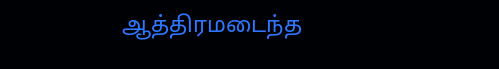ஆத்திரமடைந்த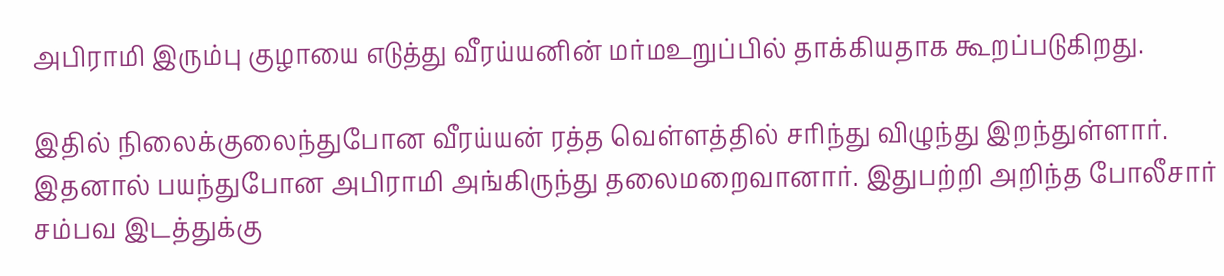அபிராமி இரும்பு குழாயை எடுத்து வீரய்யனின் மர்மஉறுப்பில் தாக்கியதாக கூறப்படுகிறது.

இதில் நிலைக்குலைந்துபோன வீரய்யன் ரத்த வெள்ளத்தில் சரிந்து விழுந்து இறந்துள்ளார். இதனால் பயந்துபோன அபிராமி அங்கிருந்து தலைமறைவானார். இதுபற்றி அறிந்த போலீசார் சம்பவ இடத்துக்கு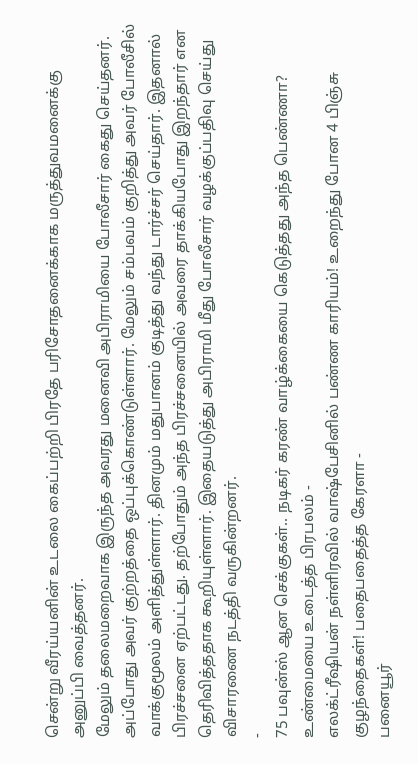சென்று வீரய்யனின் உடலை கைப்பற்றி பிரதே பரிசோதனைக்காக மருத்துவமனைக்கு அனுப்பி வைத்தனர்.
மேலும் தலைமறைவாக இருந்த அவரது மனைவி அபிராமியை போலீசார் கைது செய்தனர். அப்போது அவர் குற்றத்தை ஒப்புக்கொண்டுள்ளார். மேலும் சம்பவம் குறித்து அவர் போலீசில் வாக்குமூலம் அளித்துள்ளார். தினமும் மதுபானம் குடித்து வந்து டார்ச்சர் செய்தார். இதனால் பிரச்சனை ஏற்பட்டது. தற்போதும் அந்த பிரச்சனையில் அவரை தாக்கியபோது இறந்தார் என தெரிவித்ததாக கூறியுள்ளார். இதையடுத்து அபிராமி மீது போலீசார் வழக்குப்பதிவு செய்து விசாரணை நடத்தி வருகின்றனர்.
-
75 பவுன்ஸ் ஆன செக்குகள்.. நடிகர் கரண் வாழ்க்கையை கெடுத்தது அந்த பெண்ணா? உண்மையை உடைத்த பிரபலம் -
எலக்ட்ரீஷியன் நள்ளிரவில் வாஷ்பேசினில் பண்ண காரியம்! உறைந்து போன 4 பிஞ்சு குழந்தைகள்! பதைபதைத்த கேரளா -
பனையூர்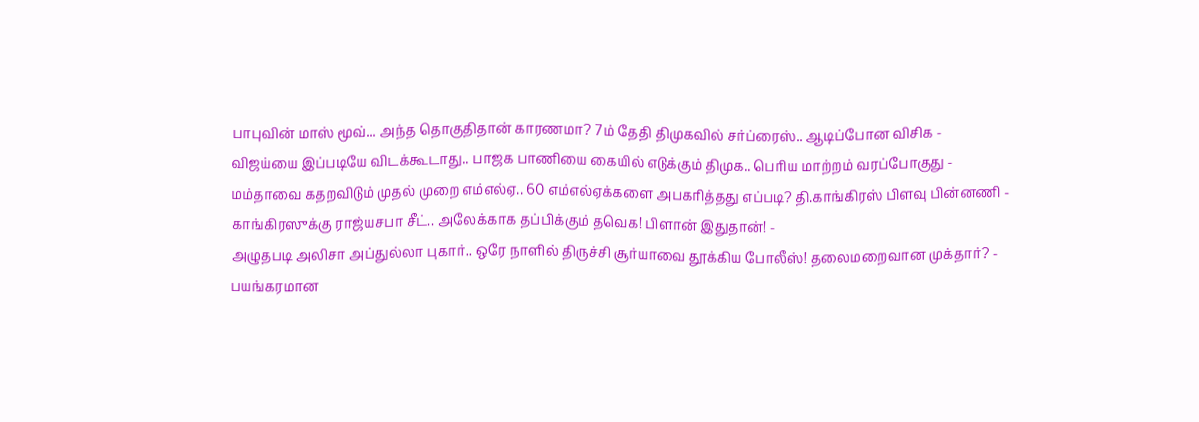பாபுவின் மாஸ் மூவ்... அந்த தொகுதிதான் காரணமா? 7ம் தேதி திமுகவில் சர்ப்ரைஸ்.. ஆடிப்போன விசிக -
விஜய்யை இப்படியே விடக்கூடாது.. பாஜக பாணியை கையில் எடுக்கும் திமுக.. பெரிய மாற்றம் வரப்போகுது -
மம்தாவை கதறவிடும் முதல் முறை எம்எல்ஏ.. 60 எம்எல்ஏக்களை அபகரித்தது எப்படி? தி.காங்கிரஸ் பிளவு பின்னணி -
காங்கிரஸுக்கு ராஜ்யசபா சீட்.. அலேக்காக தப்பிக்கும் தவெக! பிளான் இதுதான்! -
அழுதபடி அலிசா அப்துல்லா புகார்.. ஒரே நாளில் திருச்சி சூர்யாவை தூக்கிய போலீஸ்! தலைமறைவான முக்தார்? -
பயங்கரமான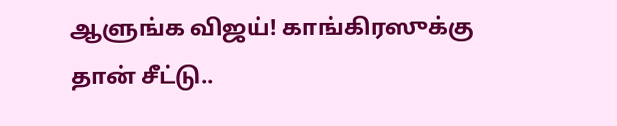ஆளுங்க விஜய்! காங்கிரஸுக்கு தான் சீட்டு..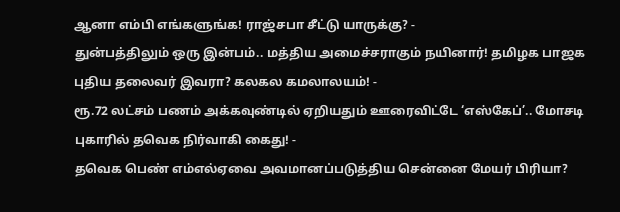ஆனா எம்பி எங்களுங்க! ராஜ்சபா சீட்டு யாருக்கு? -
துன்பத்திலும் ஒரு இன்பம்.. மத்திய அமைச்சராகும் நயினார்! தமிழக பாஜக புதிய தலைவர் இவரா? கலகல கமலாலயம்! -
ரூ.72 லட்சம் பணம் அக்கவுண்டில் ஏறியதும் ஊரைவிட்டே ‘எஸ்கேப்’.. மோசடி புகாரில் தவெக நிர்வாகி கைது! -
தவெக பெண் எம்எல்ஏவை அவமானப்படுத்திய சென்னை மேயர் பிரியா?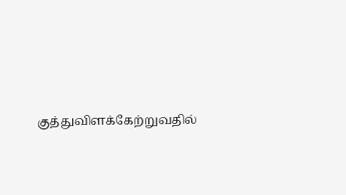குத்துவிளக்கேற்றுவதில்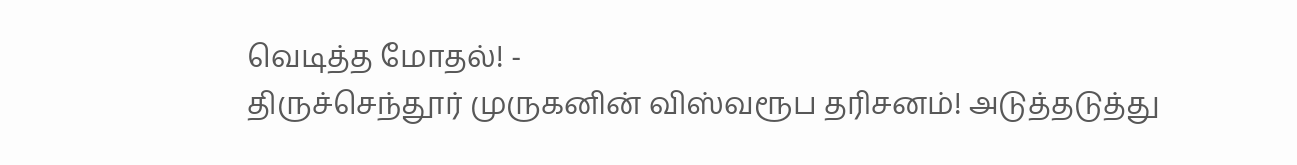வெடித்த மோதல்! -
திருச்செந்தூர் முருகனின் விஸ்வரூப தரிசனம்! அடுத்தடுத்து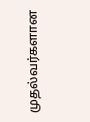முதல்வர்களான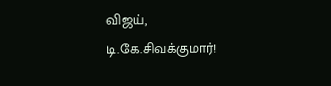விஜய், டி.கே.சிவக்குமார்!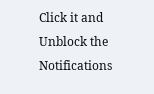Click it and Unblock the Notifications